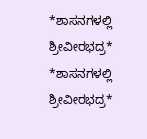*ಶಾಸನಗಳಲ್ಲಿ ಶ್ರೀವೀರಭದ್ರ*
*ಶಾಸನಗಳಲ್ಲಿ ಶ್ರೀವೀರಭದ್ರ*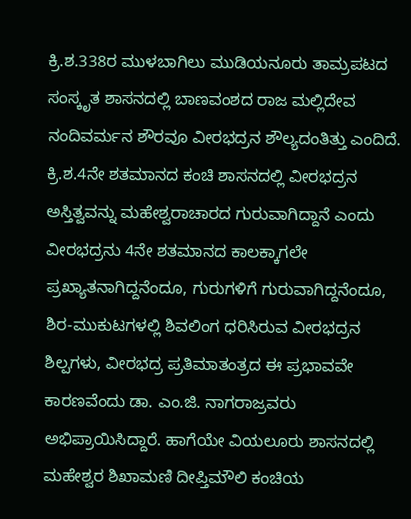ಕ್ರಿ.ಶ.338ರ ಮುಳಬಾಗಿಲು ಮುಡಿಯನೂರು ತಾಮ್ರಪಟದ ಸಂಸ್ಕೃತ ಶಾಸನದಲ್ಲಿ ಬಾಣವಂಶದ ರಾಜ ಮಲ್ಲಿದೇವ ನಂದಿವರ್ಮನ ಶೌರವೂ ವೀರಭದ್ರನ ಶೌಲ್ಯದಂತಿತ್ತು ಎಂದಿದೆ. ಕ್ರಿ.ಶ.4ನೇ ಶತಮಾನದ ಕಂಚಿ ಶಾಸನದಲ್ಲಿ ವೀರಭದ್ರನ ಅಸ್ತಿತ್ವವನ್ನು ಮಹೇಶ್ವರಾಚಾರದ ಗುರುವಾಗಿದ್ದಾನೆ ಎಂದು ವೀರಭದ್ರನು 4ನೇ ಶತಮಾನದ ಕಾಲಕ್ಕಾಗಲೇ ಪ್ರಖ್ಯಾತನಾಗಿದ್ದನೆಂದೂ, ಗುರುಗಳಿಗೆ ಗುರುವಾಗಿದ್ದನೆಂದೂ, ಶಿರ-ಮುಕುಟಗಳಲ್ಲಿ ಶಿವಲಿಂಗ ಧರಿಸಿರುವ ವೀರಭದ್ರನ ಶಿಲ್ಪಗಳು, ವೀರಭದ್ರ ಪ್ರತಿಮಾತಂತ್ರದ ಈ ಪ್ರಭಾವವೇ ಕಾರಣವೆಂದು ಡಾ. ಎಂ.ಜಿ. ನಾಗರಾಜ್ರವರು ಅಭಿಪ್ರಾಯಿಸಿದ್ದಾರೆ. ಹಾಗೆಯೇ ವಿಯಲೂರು ಶಾಸನದಲ್ಲಿ ಮಹೇಶ್ವರ ಶಿಖಾಮಣಿ ದೀಪ್ತಿಮೌಲಿ ಕಂಚಿಯ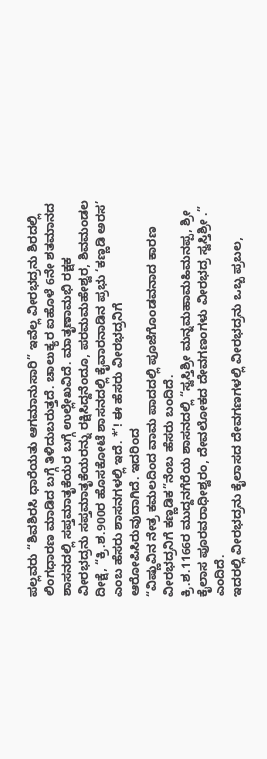ಪಲ್ಲವರು “ಶಿವಶಿರಸಿ ಧಾರೆಯತು ಆಗಮಾನುಸಾರಿ” ಇವೆಲ್ಲ ವೀರಭದ್ರನು ಶಿರದಲ್ಲಿ ಲಿಂಗಧಾರಣ ಮಾಡಿದ ಬಗ್ಗೆ ತಿಳಿದುಬರುತ್ತದೆ. ಚಾಲುಕ್ಯರ ಐಹೊಳೆ 6ನೇ ಶತಮಾನದ ಶಾಸನದಲ್ಲಿ ಸಪ್ತಮಾತೃಕೆಯರ ಬಗ್ಗೆ ಉಲ್ಲೇಖವಿದೆ. ಮಾತೃಣಾಮಭಿ ರಕ್ಷಕ ವೀರಭದ್ರನು ಸಪ್ತಮಾತೃಕೆಯರನ್ನು ರಕ್ಷಿಸಿದ್ದನೆಂದೂ, ಪರಮಮಹೇಶ್ವರ, ಶಿವಮಂಡಲ ದೀಕ್ಷೆ, “ಕ್ರಿ.ಶ.900ರ ಹೊಸಕೋಟೆ ಶಾಸನದಲ್ಲಿ ಕೈವಾರನಾಡಿನ ಪ್ರಭು ‘ಕಣ್ಣಡಿ ಅರಸ’ ಎಂಬ ಹೆಸರು ಶಾಸನಗಳಲ್ಲಿ ಇದೆ. *’! ಈ ಹೆಸರು ವೀರಭದ್ರನಿಗೆ ಆರೋಪಿಸಿರುವುದಾಗಿದೆ. ಇದರಿಂದ
“ವಿಷ್ಣುವಿನ ನೇತ್ರ ಕಮಲದಿಂದ ವಾಮ ಪಾದದಲ್ಲಿ ಪೂಜೆಗೊಂಡವನಾದ ಕಾರಣ ವೀರಭದ್ರನಿಗೆ ಕಣ್ಣಡಿಕ”ನೆಂಬ ಹೆಸರು ಬಂದಿದೆ.
ಕ್ರಿ.ಶ.1166ರ ಮುದ್ದನಗೆರೆಯ ಶಾಸನದಲ್ಲಿ “ಸ್ವಸ್ತಿಶ್ರೀ ಮನ್ನಮಹಾಮಹಿಮನಪ್ಪ, ಶ್ರೀ ಕೈಲಾಸ ಪೂರವರಾಧೀಶ್ವರಂ, ದೇವಲೋಕದ ದೇವಗಣಂಗಳು ವೀರಭದ್ರ ಸ್ವಸ್ತಿಶ್ರೀ .” ಎಂದಿದೆ.
ಇದರಲ್ಲಿ ವೀರಭದ್ರನು ಕೈಲಾಸದ ದೇವಗಣಗಳಲ್ಲಿ ವೀರಭದ್ರನು ಒಬ್ಬ ಪ್ರಬಲ,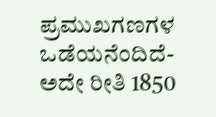ಪ್ರಮುಖಗಣಗಳ ಒಡೆಯನೆಂದಿದೆ- ಅದೇ ರೀತಿ 1850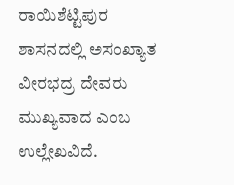ರಾಯಿಶೆಟ್ಟಿಪುರ ಶಾಸನದಲ್ಲಿ ಅಸಂಖ್ಯಾತ ವೀರಭದ್ರ ದೇವರು ಮುಖ್ಯವಾದ ಎಂಬ ಉಲ್ಲೇಖವಿದೆ.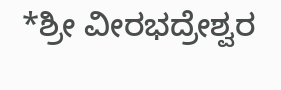*ಶ್ರೀ ವೀರಭದ್ರೇಶ್ವರ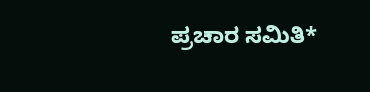ಪ್ರಚಾರ ಸಮಿತಿ*